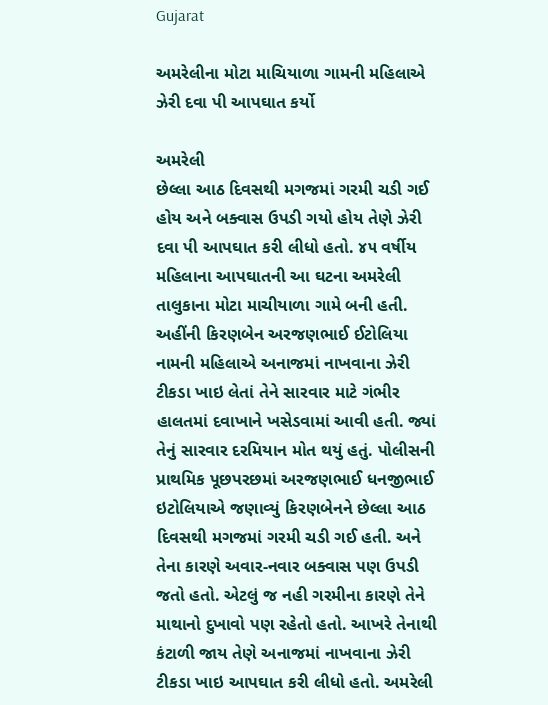Gujarat

અમરેલીના મોટા માચિયાળા ગામની મહિલાએ ઝેરી દવા પી આપઘાત કર્યો

અમરેલી
છેલ્લા આઠ દિવસથી મગજમાં ગરમી ચડી ગઈ હોય અને બક્વાસ ઉપડી ગયો હોય તેણે ઝેરી દવા પી આપઘાત કરી લીધો હતો. ૪૫ વર્ષીય મહિલાના આપઘાતની આ ઘટના અમરેલી તાલુકાના મોટા માચીયાળા ગામે બની હતી. અહીંની કિરણબેન અરજણભાઈ ઈટોલિયા નામની મહિલાએ અનાજમાં નાખવાના ઝેરી ટીકડા ખાઇ લેતાં તેને સારવાર માટે ગંભીર હાલતમાં દવાખાને ખસેડવામાં આવી હતી. જ્યાં તેનું સારવાર દરમિયાન મોત થયું હતું. પોલીસની પ્રાથમિક પૂછપરછમાં અરજણભાઈ ધનજીભાઈ ઇટોલિયાએ જણાવ્યું કિરણબેનને છેલ્લા આઠ દિવસથી મગજમાં ગરમી ચડી ગઈ હતી. અને તેના કારણે અવાર-નવાર બક્વાસ પણ ઉપડી જતો હતો. એટલું જ નહી ગરમીના કારણે તેને માથાનો દુખાવો પણ રહેતો હતો. આખરે તેનાથી કંટાળી જાય તેણે અનાજમાં નાખવાના ઝેરી ટીકડા ખાઇ આપઘાત કરી લીધો હતો. અમરેલી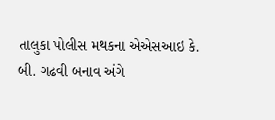તાલુકા પોલીસ મથકના એએસઆઇ કે. બી. ગઢવી બનાવ અંગે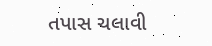તપાસ ચલાવી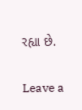રહ્યા છે.

Leave a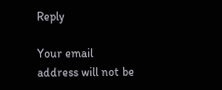Reply

Your email address will not be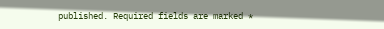published. Required fields are marked *